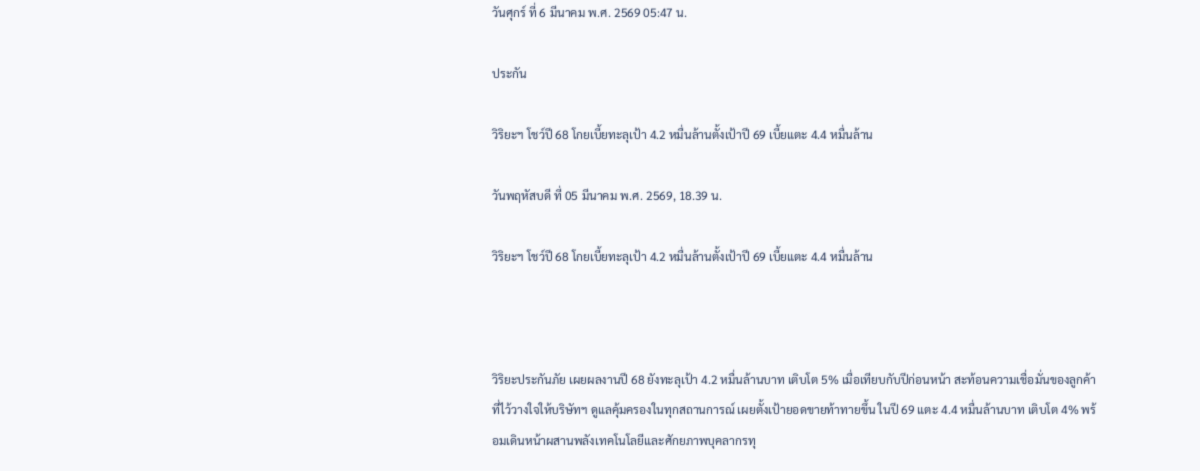วันศุกร์ ที่ 6 มีนาคม พ.ศ. 2569 05:47 น.

ประกัน

วิริยะฯ โชว์ปี 68 โกยเบี้ยทะลุเป้า 4.2 หมื่นล้านตั้งเป้าปี 69 เบี้ยแตะ 4.4 หมื่นล้าน

วันพฤหัสบดี ที่ 05 มีนาคม พ.ศ. 2569, 18.39 น.

วิริยะฯ โชว์ปี 68 โกยเบี้ยทะลุเป้า 4.2 หมื่นล้านตั้งเป้าปี 69 เบี้ยแตะ 4.4 หมื่นล้าน



วิริยะประกันภัย เผยผลงานปี 68 ยังทะลุเป้า 4.2 หมื่นล้านบาท เติบโต 5% เมื่อเทียบกับปีก่อนหน้า สะท้อนความเชื่อมั่นของลูกค้าที่ไว้วางใจให้บริษัทฯ ดูแลคุ้มครองในทุกสถานการณ์ เผยตั้งเป้ายอดขายท้าทายขึ้น ในปี 69 แตะ 4.4 หมื่นล้านบาท เติบโต 4% พร้อมเดินหน้าผสานพลังเทคโนโลยีและศักยภาพบุคลากรทุ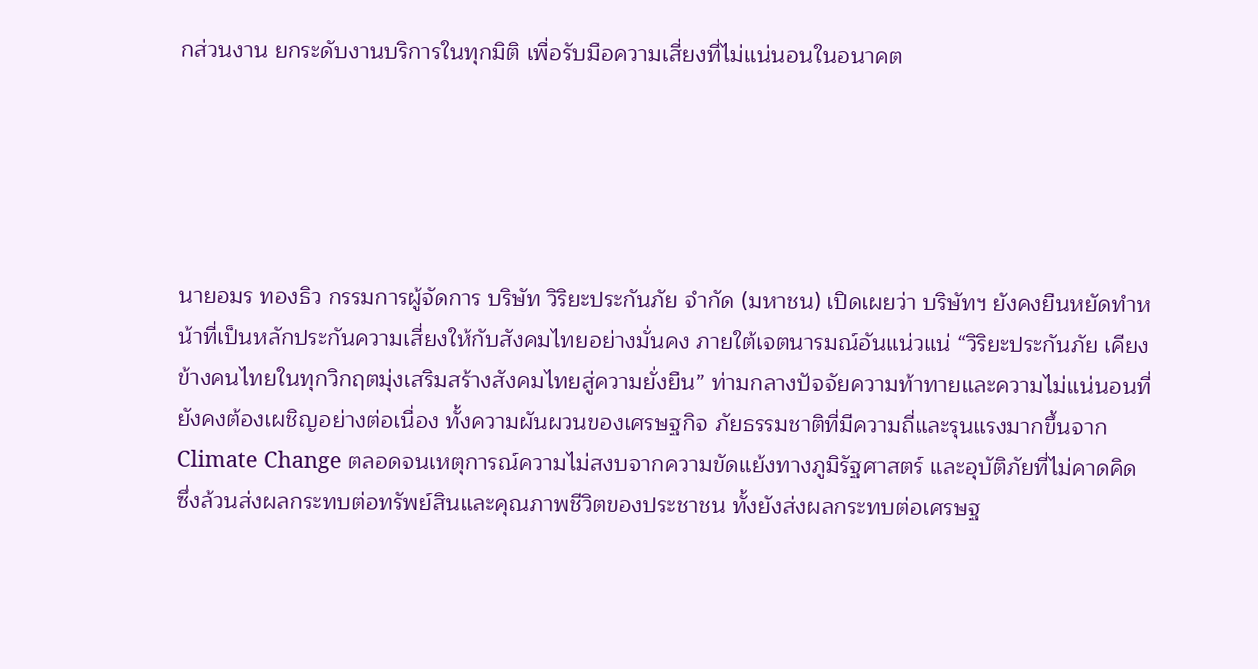กส่วนงาน ยกระดับงานบริการในทุกมิติ เพื่อรับมือความเสี่ยงที่ไม่แน่นอนในอนาคต





นายอมร ทองธิว กรรมการผู้จัดการ บริษัท วิริยะประกันภัย จำกัด (มหาชน) เปิดเผยว่า บริษัทฯ ยังคงยืนหยัดทำหน้าที่เป็นหลักประกันความเสี่ยงให้กับสังคมไทยอย่างมั่นคง ภายใต้เจตนารมณ์อันแน่วแน่ “วิริยะประกันภัย เคียงข้างคนไทยในทุกวิกฤตมุ่งเสริมสร้างสังคมไทยสู่ความยั่งยืน” ท่ามกลางปัจจัยความท้าทายและความไม่แน่นอนที่ยังคงต้องเผชิญอย่างต่อเนื่อง ทั้งความผันผวนของเศรษฐกิจ ภัยธรรมชาติที่มีความถี่และรุนแรงมากขึ้นจาก Climate Change ตลอดจนเหตุการณ์ความไม่สงบจากความขัดแย้งทางภูมิรัฐศาสตร์ และอุบัติภัยที่ไม่คาดคิด ซึ่งล้วนส่งผลกระทบต่อทรัพย์สินและคุณภาพชีวิตของประชาชน ทั้งยังส่งผลกระทบต่อเศรษฐ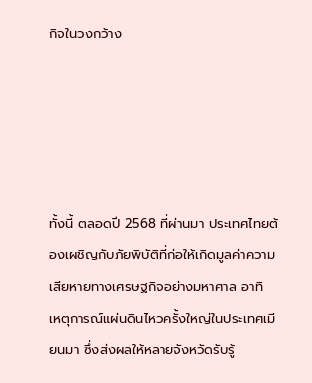กิจในวงกว้าง





ทั้งนี้ ตลอดปี 2568 ที่ผ่านมา ประเทศไทยต้องเผชิญกับภัยพิบัติที่ก่อให้เกิดมูลค่าความเสียหายทางเศรษฐกิจอย่างมหาศาล อาทิ เหตุการณ์แผ่นดินไหวครั้งใหญ่ในประเทศเมียนมา ซึ่งส่งผลให้หลายจังหวัดรับรู้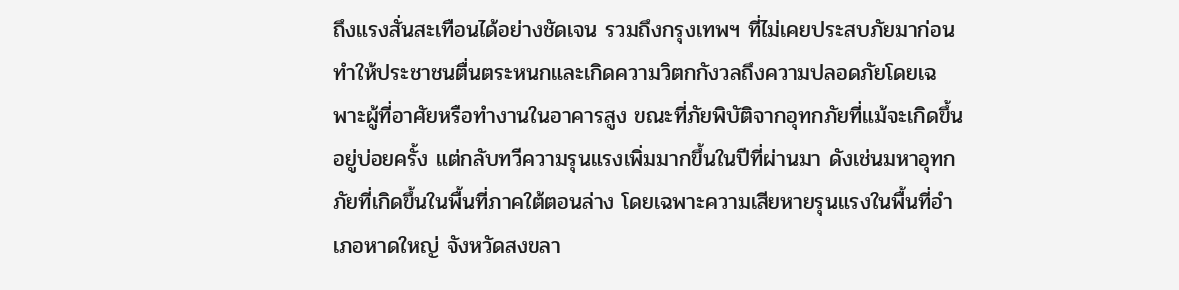ถึงแรงสั่นสะเทือนได้อย่างชัดเจน รวมถึงกรุงเทพฯ ที่ไม่เคยประสบภัยมาก่อน ทำให้ประชาชนตื่นตระหนกและเกิดความวิตกกังวลถึงความปลอดภัยโดยเฉพาะผู้ที่อาศัยหรือทำงานในอาคารสูง ขณะที่ภัยพิบัติจากอุทกภัยที่แม้จะเกิดขึ้นอยู่บ่อยครั้ง แต่กลับทวีความรุนแรงเพิ่มมากขึ้นในปีที่ผ่านมา ดังเช่นมหาอุทกภัยที่เกิดขึ้นในพื้นที่ภาคใต้ตอนล่าง โดยเฉพาะความเสียหายรุนแรงในพื้นที่อำเภอหาดใหญ่ จังหวัดสงขลา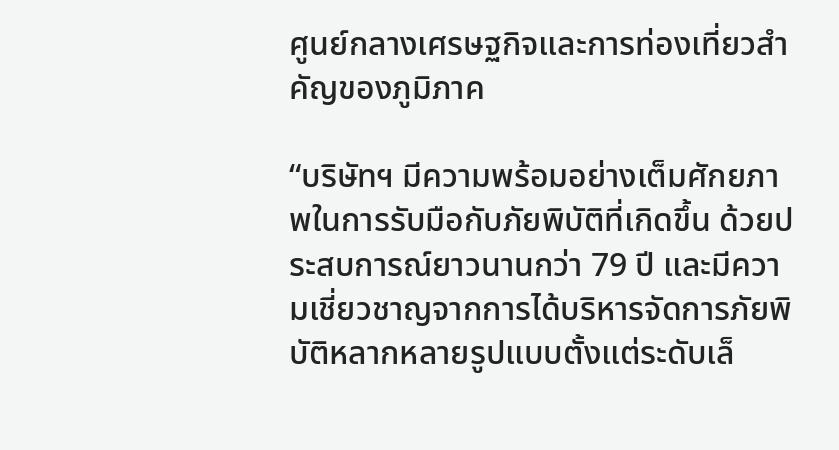ศูนย์กลางเศรษฐกิจและการท่องเที่ยวสำคัญของภูมิภาค

“บริษัทฯ มีความพร้อมอย่างเต็มศักยภาพในการรับมือกับภัยพิบัติที่เกิดขึ้น ด้วยประสบการณ์ยาวนานกว่า 79 ปี และมีความเชี่ยวชาญจากการได้บริหารจัดการภัยพิบัติหลากหลายรูปแบบตั้งแต่ระดับเล็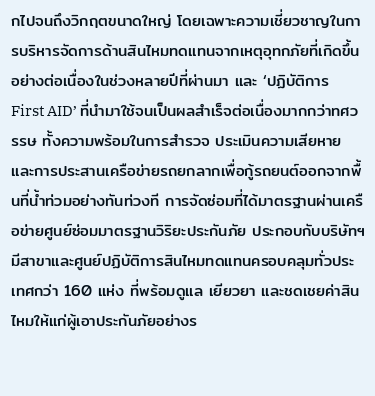กไปจนถึงวิกฤตขนาดใหญ่ โดยเฉพาะความเชี่ยวชาญในการบริหารจัดการด้านสินไหมทดแทนจากเหตุอุทกภัยที่เกิดขึ้นอย่างต่อเนื่องในช่วงหลายปีที่ผ่านมา และ ‘ปฏิบัติการ First AID’ ที่นำมาใช้จนเป็นผลสำเร็จต่อเนื่องมากกว่าทศวรรษ ทั้งความพร้อมในการสำรวจ ประเมินความเสียหาย และการประสานเครือข่ายรถยกลากเพื่อกู้รถยนต์ออกจากพื้นที่น้ำท่วมอย่างทันท่วงที การจัดซ่อมที่ได้มาตรฐานผ่านเครือข่ายศูนย์ซ่อมมาตรฐานวิริยะประกันภัย ประกอบกับบริษัทฯ มีสาขาและศูนย์ปฏิบัติการสินไหมทดแทนครอบคลุมทั่วประเทศกว่า 160 แห่ง ที่พร้อมดูแล เยียวยา และชดเชยค่าสินไหมให้แก่ผู้เอาประกันภัยอย่างร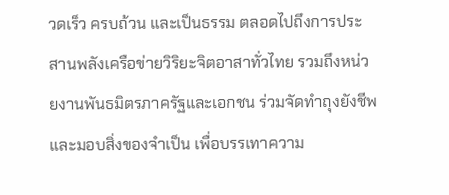วดเร็ว ครบถ้วน และเป็นธรรม ตลอดไปถึงการประสานพลังเครือข่ายวิริยะจิตอาสาทั่วไทย รวมถึงหน่วยงานพันธมิตรภาครัฐและเอกชน ร่วมจัดทำถุงยังชีพ และมอบสิ่งของจำเป็น เพื่อบรรเทาความ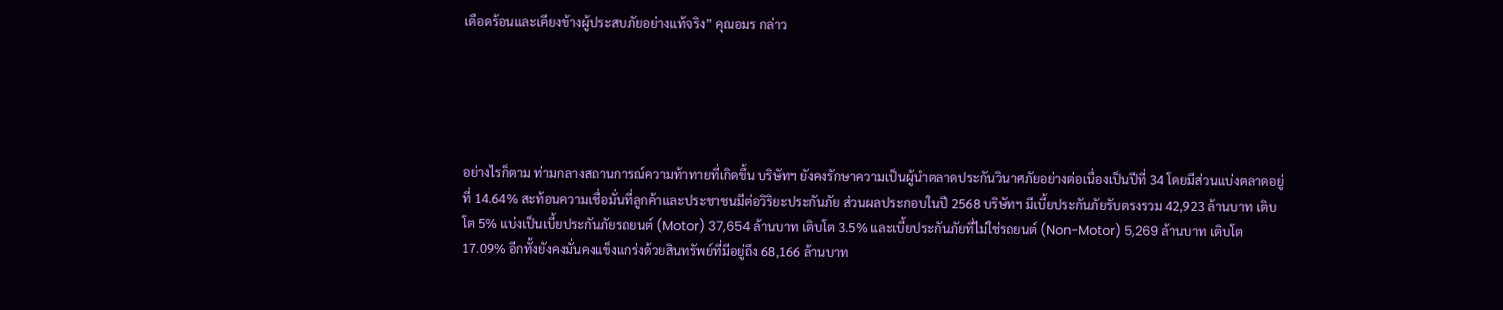เดือดร้อนและเคียงข้างผู้ประสบภัยอย่างแท้จริง” คุณอมร กล่าว





อย่างไรก็ตาม ท่ามกลางสถานการณ์ความท้าทายที่เกิดขึ้น บริษัทฯ ยังคงรักษาความเป็นผู้นำตลาดประกันวินาศภัยอย่างต่อเนื่องเป็นปีที่ 34 โดยมีส่วนแบ่งตลาดอยู่ที่ 14.64% สะท้อนความเชื่อมั่นที่ลูกค้าและประชาชนมีต่อวิริยะประกันภัย ส่วนผลประกอบในปี 2568 บริษัทฯ มีเบี้ยประกันภัยรับตรงรวม 42,923 ล้านบาท เติบโต 5% แบ่งเป็นเบี้ยประกันภัยรถยนต์ (Motor) 37,654 ล้านบาท เติบโต 3.5% และเบี้ยประกันภัยที่ไม่ใช่รถยนต์ (Non-Motor) 5,269 ล้านบาท เติบโต 17.09% อีกทั้งยังคงมั่นคงแข็งแกร่งด้วยสินทรัพย์ที่มีอยู่ถึง 68,166 ล้านบาท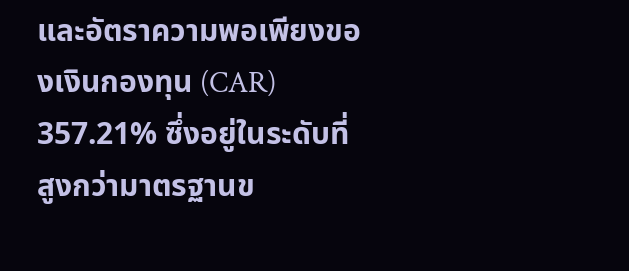และอัตราความพอเพียงของเงินกองทุน (CAR) 357.21% ซึ่งอยู่ในระดับที่สูงกว่ามาตรฐานข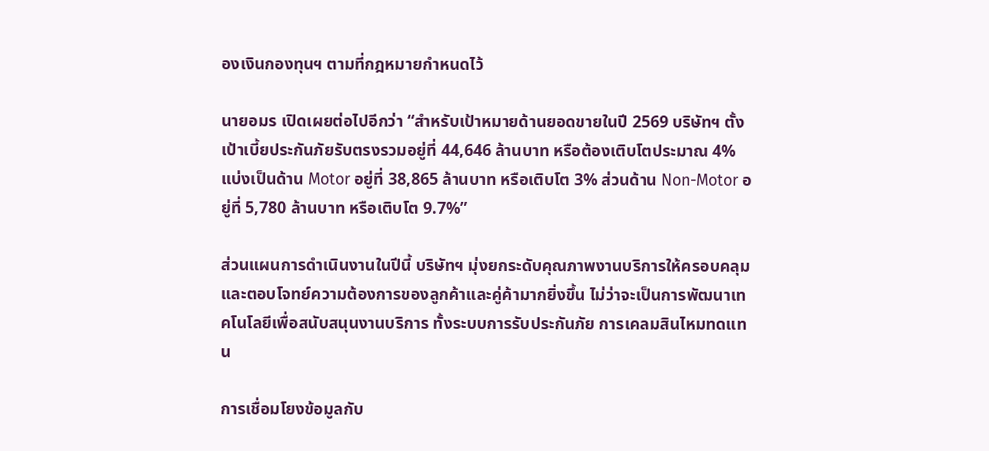องเงินกองทุนฯ ตามที่กฎหมายกำหนดไว้

นายอมร เปิดเผยต่อไปอีกว่า “สำหรับเป้าหมายด้านยอดขายในปี 2569 บริษัทฯ ตั้งเป้าเบี้ยประกันภัยรับตรงรวมอยู่ที่ 44,646 ล้านบาท หรือต้องเติบโตประมาณ 4% แบ่งเป็นด้าน Motor อยู่ที่ 38,865 ล้านบาท หรือเติบโต 3% ส่วนด้าน Non-Motor อยู่ที่ 5,780 ล้านบาท หรือเติบโต 9.7%”

ส่วนแผนการดำเนินงานในปีนี้ บริษัทฯ มุ่งยกระดับคุณภาพงานบริการให้ครอบคลุมและตอบโจทย์ความต้องการของลูกค้าและคู่ค้ามากยิ่งขึ้น ไม่ว่าจะเป็นการพัฒนาเทคโนโลยีเพื่อสนับสนุนงานบริการ ทั้งระบบการรับประกันภัย การเคลมสินไหมทดแทน

การเชื่อมโยงข้อมูลกับ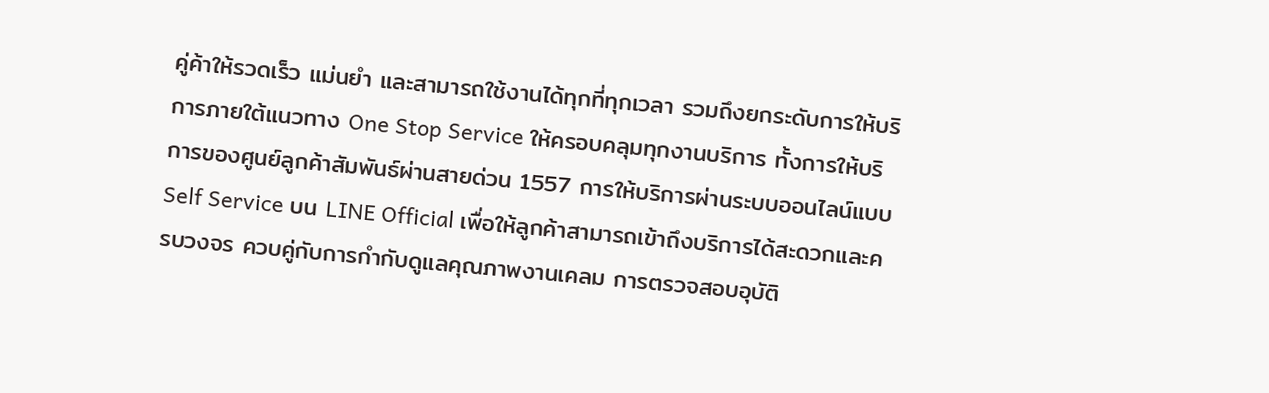คู่ค้าให้รวดเร็ว แม่นยำ และสามารถใช้งานได้ทุกที่ทุกเวลา รวมถึงยกระดับการให้บริการภายใต้แนวทาง One Stop Service ให้ครอบคลุมทุกงานบริการ ทั้งการให้บริการของศูนย์ลูกค้าสัมพันธ์ผ่านสายด่วน 1557 การให้บริการผ่านระบบออนไลน์แบบ Self Service บน LINE Official เพื่อให้ลูกค้าสามารถเข้าถึงบริการได้สะดวกและครบวงจร ควบคู่กับการกำกับดูแลคุณภาพงานเคลม การตรวจสอบอุบัติ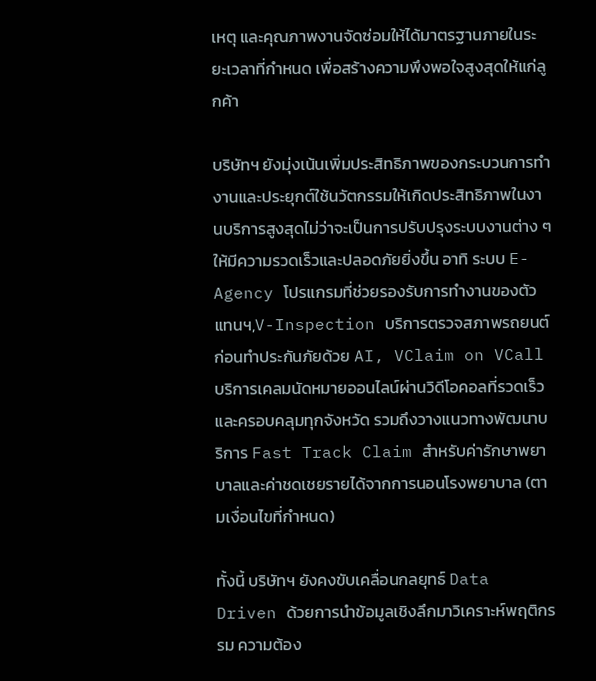เหตุ และคุณภาพงานจัดซ่อมให้ได้มาตรฐานภายในระยะเวลาที่กำหนด เพื่อสร้างความพึงพอใจสูงสุดให้แก่ลูกค้า

บริษัทฯ ยังมุ่งเน้นเพิ่มประสิทธิภาพของกระบวนการทำงานและประยุกต์ใช้นวัตกรรมให้เกิดประสิทธิภาพในงานบริการสูงสุดไม่ว่าจะเป็นการปรับปรุงระบบงานต่าง ๆ ให้มีความรวดเร็วและปลอดภัยยิ่งขึ้น อาทิ ระบบ E-Agency โปรแกรมที่ช่วยรองรับการทำงานของตัวแทนฯ,V-Inspection บริการตรวจสภาพรถยนต์ก่อนทำประกันภัยด้วย AI, VClaim on VCall บริการเคลมนัดหมายออนไลน์ผ่านวิดีโอคอลที่รวดเร็วและครอบคลุมทุกจังหวัด รวมถึงวางแนวทางพัฒนาบริการ Fast Track Claim สำหรับค่ารักษาพยาบาลและค่าชดเชยรายได้จากการนอนโรงพยาบาล (ตามเงื่อนไขที่กำหนด)

ทั้งนี้ บริษัทฯ ยังคงขับเคลื่อนกลยุทธ์ Data Driven ด้วยการนำข้อมูลเชิงลึกมาวิเคราะห์พฤติกรรม ความต้อง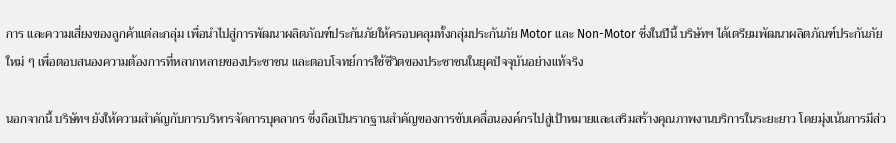การ และความเสี่ยงของลูกค้าแต่ละกลุ่ม เพื่อนำไปสู่การพัฒนาผลิตภัณฑ์ประกันภัยให้ครอบคลุมทั้งกลุ่มประกันภัย Motor และ Non-Motor ซึ่งในปีนี้ บริษัทฯ ได้เตรียมพัฒนาผลิตภัณฑ์ประกันภัยใหม่ ๆ เพื่อตอบสนองความต้องการที่หลากหลายของประชาชน และตอบโจทย์การใช้ชีวิตของประชาชนในยุคปัจจุบันอย่างแท้จริง

นอกจากนี้ บริษัทฯ ยังให้ความสำคัญกับการบริหารจัดการบุคลากร ซึ่งถือเป็นรากฐานสำคัญของการขับเคลื่อนองค์กรไปสู่เป้าหมายและเสริมสร้างคุณภาพงานบริการในระยะยาว โดยมุ่งเน้นการมีส่ว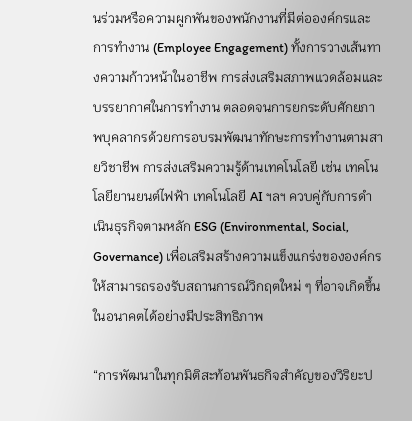นร่วมหรือความผูกพันของพนักงานที่มีต่อองค์กรและการทำงาน (Employee Engagement) ทั้งการวางเส้นทางความก้าวหน้าในอาชีพ การส่งเสริมสภาพแวดล้อมและบรรยากาศในการทำงาน ตลอดจนการยกระดับศักยภาพบุคลากรด้วยการอบรมพัฒนาทักษะการทำงานตามสายวิชาชีพ การส่งเสริมความรู้ด้านเทคโนโลยี เช่น เทคโนโลยียานยนต์ไฟฟ้า เทคโนโลยี AI ฯลฯ ควบคู่กับการดำเนินธุรกิจตามหลัก ESG (Environmental, Social, Governance) เพื่อเสริมสร้างความแข็งแกร่งขององค์กรให้สามารถรองรับสถานการณ์วิกฤตใหม่ ๆ ที่อาจเกิดขึ้นในอนาคตได้อย่างมีประสิทธิภาพ

“การพัฒนาในทุกมิติสะท้อนพันธกิจสำคัญของวิริยะป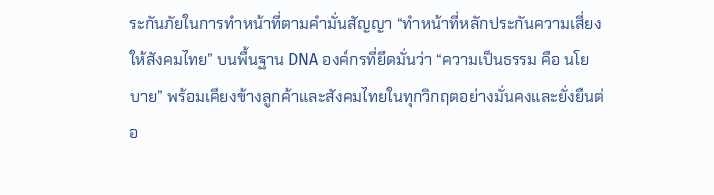ระกันภัยในการทำหน้าที่ตามคำมั่นสัญญา “ทำหน้าที่หลักประกันความเสี่ยงให้สังคมไทย” บนพื้นฐาน DNA องค์กรที่ยึดมั่นว่า “ความเป็นธรรม คือ นโยบาย” พร้อมเคียงข้างลูกค้าและสังคมไทยในทุกวิกฤตอย่างมั่นคงและยั่งยืนต่อ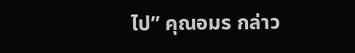ไป” คุณอมร กล่าว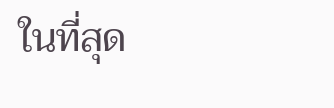ในที่สุด